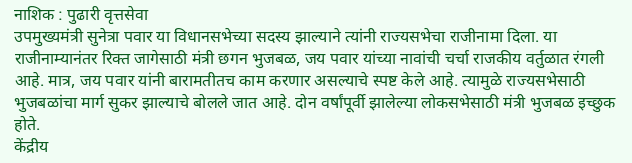नाशिक : पुढारी वृत्तसेवा
उपमुख्यमंत्री सुनेत्रा पवार या विधानसभेच्या सदस्य झाल्याने त्यांनी राज्यसभेचा राजीनामा दिला. या राजीनाम्यानंतर रिक्त जागेसाठी मंत्री छगन भुजबळ, जय पवार यांच्या नावांची चर्चा राजकीय वर्तुळात रंगली आहे. मात्र, जय पवार यांनी बारामतीतच काम करणार असल्याचे स्पष्ट केले आहे. त्यामुळे राज्यसभेसाठी भुजबळांचा मार्ग सुकर झाल्याचे बोलले जात आहे. दोन वर्षांपूर्वी झालेल्या लोकसभेसाठी मंत्री भुजबळ इच्छुक होते.
केंद्रीय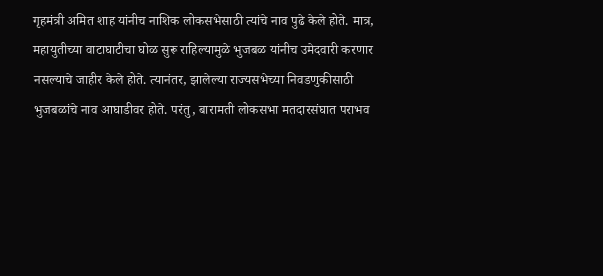गृहमंत्री अमित शाह यांनीच नाशिक लोकसभेसाठी त्यांचे नाव पुढे केले होते. मात्र, महायुतीच्या वाटाघाटीचा घोळ सुरू राहिल्यामुळे भुजबळ यांनीच उमेदवारी करणार नसल्याचे जाहीर केले होते. त्यानंतर, झालेल्या राज्यसभेच्या निवडणुकीसाठी भुजबळांचे नाव आघाडीवर होते. परंतु, बारामती लोकसभा मतदारसंघात पराभव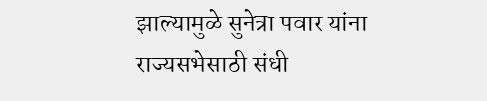झाल्यामुळे सुनेत्रा पवार यांना राज्यसभेसाठी संधी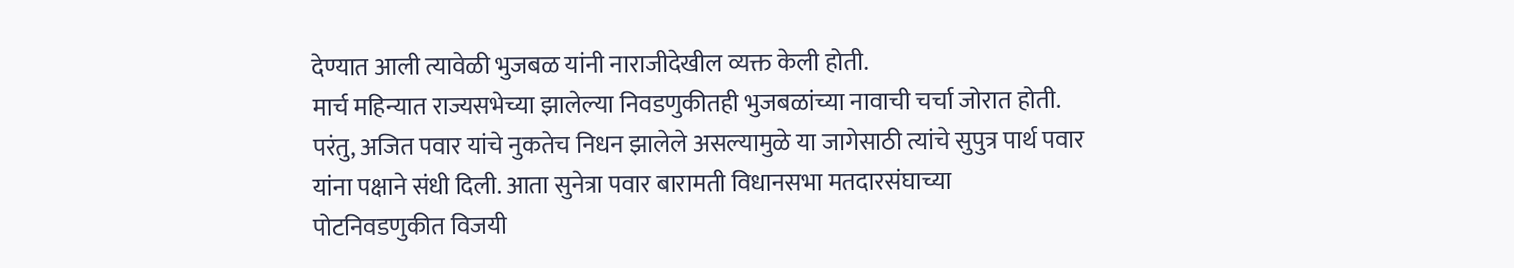देण्यात आली त्यावेळी भुजबळ यांनी नाराजीदेखील व्यक्त केली होती.
मार्च महिन्यात राज्यसभेच्या झालेल्या निवडणुकीतही भुजबळांच्या नावाची चर्चा जोरात होती. परंतु, अजित पवार यांचे नुकतेच निधन झालेले असल्यामुळे या जागेसाठी त्यांचे सुपुत्र पार्थ पवार यांना पक्षाने संधी दिली. आता सुनेत्रा पवार बारामती विधानसभा मतदारसंघाच्या पोटनिवडणुकीत विजयी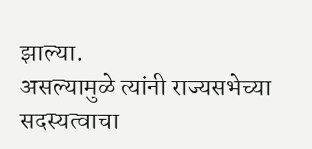झाल्या.
असल्यामुळे त्यांनी राज्यसभेच्या सदस्यत्वाचा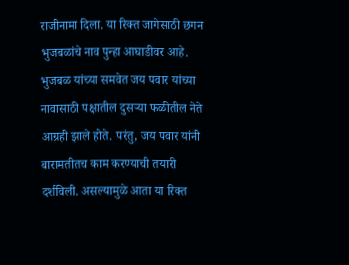राजीनामा दिला. या रिक्त जागेसाठी छगन भुजबळांचे नाव पुन्हा आघाडीवर आहे. भुजबळ यांच्या समवेत जय पवार यांच्या नावासाठी पक्षातील दुसऱ्या फळीतील नेते आग्रही झाले होते. परंतु, जय पवार यांनी बारामतीतच काम करण्याची तयारी दर्शविली. असल्यामुळे आता या रिक्त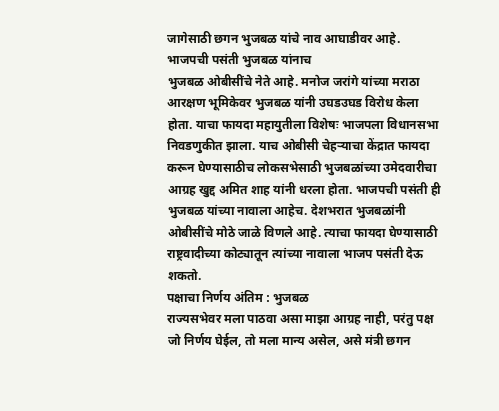जागेसाठी छगन भुजबळ यांचे नाव आघाडीवर आहे.
भाजपची पसंती भुजबळ यांनाच
भुजबळ ओबीसींचे नेते आहे. मनोज जरांगे यांच्या मराठा आरक्षण भूमिकेवर भुजबळ यांनी उघडउघड विरोध केला होता. याचा फायदा महायुतीला विशेषः भाजपला विधानसभा निवडणुकीत झाला. याच ओबीसी चेहऱ्याचा केंद्रात फायदा करून घेण्यासाठीच लोकसभेसाठी भुजबळांच्या उमेदवारीचा आग्रह खुद्द अमित शाह यांनी धरला होता. भाजपची पसंती ही भुजबळ यांच्या नावाला आहेच. देशभरात भुजबळांनी ओबीसींचे मोठे जाळे विणले आहे. त्याचा फायदा घेण्यासाठी राष्ट्रवादीच्या कोट्यातून त्यांच्या नावाला भाजप पसंती देऊ शकतो.
पक्षाचा निर्णय अंतिम : भुजबळ
राज्यसभेवर मला पाठवा असा माझा आग्रह नाही, परंतु पक्ष जो निर्णय घेईल, तो मला मान्य असेल, असे मंत्री छगन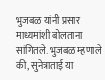भुजबळ यांनी प्रसार माध्यमांशी बोलताना सांगितले. भुजबळ म्हणाले की, सुनेत्राताई या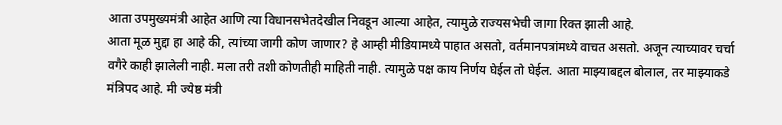आता उपमुख्यमंत्री आहेत आणि त्या विधानसभेतदेखील निवडून आल्या आहेत, त्यामुळे राज्यसभेची जागा रिक्त झाली आहे.
आता मूळ मुद्दा हा आहे की, त्यांच्या जागी कोण जाणार? हे आम्ही मीडियामध्ये पाहात असतो, वर्तमानपत्रांमध्ये वाचत असतो. अजून त्याच्यावर चर्चा वगैरे काही झालेली नाही. मला तरी तशी कोणतीही माहिती नाही. त्यामुळे पक्ष काय निर्णय घेईल तो घेईल. आता माझ्याबद्दल बोलाल, तर माझ्याकडे मंत्रिपद आहे. मी ज्येष्ठ मंत्री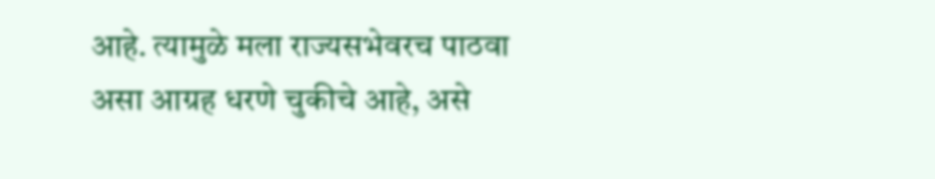आहे. त्यामुळे मला राज्यसभेवरच पाठवा असा आग्रह धरणे चुकीचे आहे, असे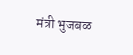मंत्री भुजबळ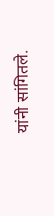यांनी सांगितले.